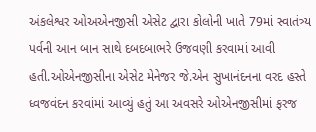અંકલેશ્વર ઓઅએનજીસી એસેટ દ્વારા કોલોની ખાતે 79માં સ્વાતંત્ર્ય પર્વની આન બાન સાથે દબદબાભરે ઉજવણી કરવામાં આવી હતી.ઓએનજીસીના એસેટ મેનેજર જે.એન સુખાનંદનના વરદ હસ્તે ધ્વજવંદન કરવાંમાં આવ્યું હતું આ અવસરે ઓએનજીસીમાં ફરજ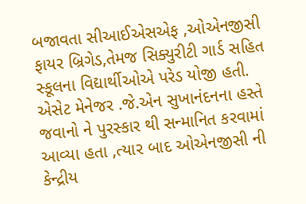બજાવતા સીઆઈએસએફ ,ઓએનજીસી ફાયર બ્રિગેડ,તેમજ સિક્યુરીટી ગાર્ડ સહિત સ્કૂલના વિદ્યાર્થીઓએ પરેડ યોજી હતી.
એસેટ મેનેજર .જે.એન સુખાનંદનના હસ્તે જવાનો ને પુરસ્કાર થી સન્માનિત કરવામાં આવ્યા હતા ,ત્યાર બાદ ઓએનજીસી ની કેન્દ્રીય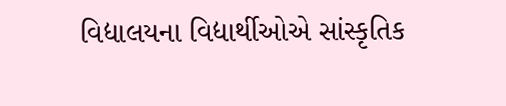વિદ્યાલયના વિદ્યાર્થીઓએ સાંસ્કૃતિક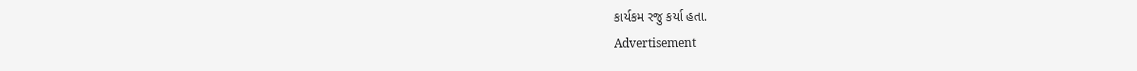કાર્યકમ રજુ કર્યા હતા.
Advertisement